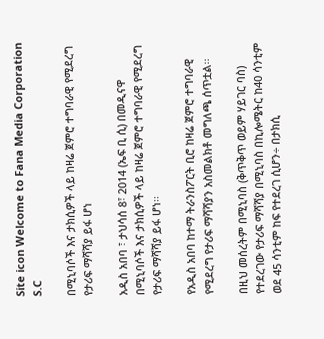Site icon Welcome to Fana Media Corporation S.C

በሚኒባሶች እና ታክሲዎች ላይ ከዛሬ ጀምሮ ተግባራዊ የሚደረግ የታሪፍ ማሻሻያ ይፋ ሆነ

አዲስ አበባ ፣ ታህሳሰ 8፣ 2014 (ኤፍ ቢ ሲ) በመዲናዋ በሚኒባሶች እና ታክሲዎች ላይ ከዛሬ ጀምሮ ተግባራዊ የሚደረግ የታሪፍ ማሻሻያ ይፋ ሆነ፡፡

የአዲስ አበባ ከተማ ትራንስፖርት ቢሮ ከዛሬ ጀምሮ ተግባራዊ የሚደረግ የታሪፍ ማሻሻያን አስመልክቶ መግለጫ ሰጥቷል፡፡

በዚህ መሰረትም በሚኒባስ (ቅጥቅጥ ወይም ሃይገር ባስ) የተደረገው የታሪፍ ማሻሻያ በሚኒባስ በኪሎሜትር ከ40 ሳንቲም ወደ 45 ሳንቲም ከፍ የተደረገ ሲሆን÷ በታክሲ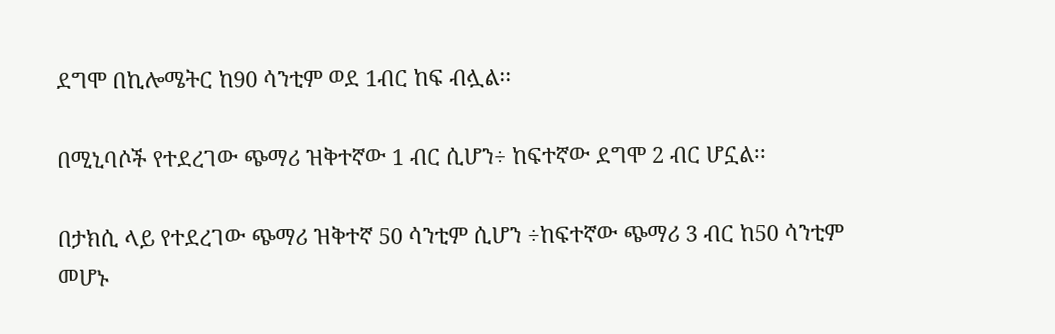ደግሞ በኪሎሜትር ከ90 ሳንቲም ወደ 1ብር ከፍ ብሏል፡፡

በሚኒባሶች የተደረገው ጭማሪ ዝቅተኛው 1 ብር ሲሆን÷ ከፍተኛው ደግሞ 2 ብር ሆኗል፡፡

በታክሲ ላይ የተደረገው ጭማሪ ዝቅተኛ 50 ሳንቲም ሲሆን ÷ከፍተኛው ጭማሪ 3 ብር ከ50 ሳንቲም መሆኑ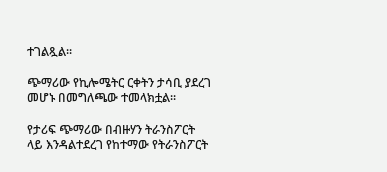ተገልጿል፡፡

ጭማሪው የኪሎሜትር ርቀትን ታሳቢ ያደረገ መሆኑ በመግለጫው ተመላክቷል፡፡

የታሪፍ ጭማሪው በብዙሃን ትራንስፖርት ላይ እንዳልተደረገ የከተማው የትራንስፖርት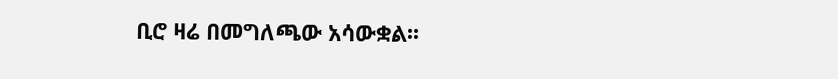ቢሮ ዛሬ በመግለጫው አሳውቋል፡፡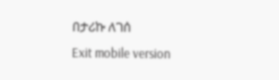በታሪኩ ለገሰ
Exit mobile version